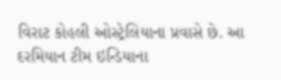વિરાટ કોહલી ઓસ્ટ્રેલિયાના પ્રવાસે છે. આ દરમિયાન ટીમ ઇન્ડિયાના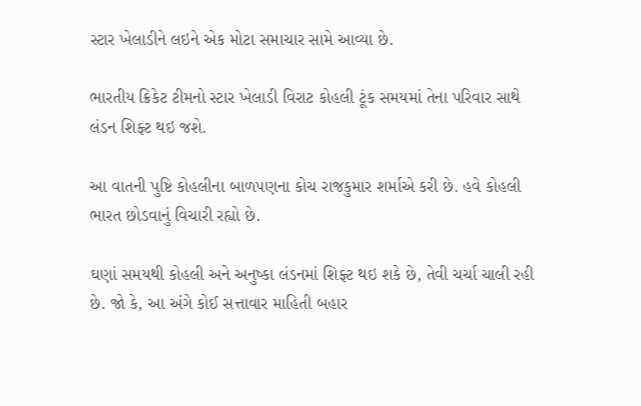સ્ટાર ખેલાડીને લઇને એક મોટા સમાચાર સામે આવ્યા છે.

ભારતીય ક્રિકેટ ટીમનો સ્ટાર ખેલાડી વિરાટ કોહલી ટૂંક સમયમાં તેના પરિવાર સાથે લંડન શિફ્ટ થઇ જશે.

આ વાતની પુષ્ટિ કોહલીના બાળપણના કોચ રાજકુમાર શર્માએ કરી છે. હવે કોહલી ભારત છોડવાનું વિચારી રહ્યો છે.

ઘણાં સમયથી કોહલી અને અનુષ્કા લંડનમાં શિફ્ટ થઇ શકે છે, તેવી ચર્ચા ચાલી રહી છે. જો કે, આ અંગે કોઈ સત્તાવાર માહિતી બહાર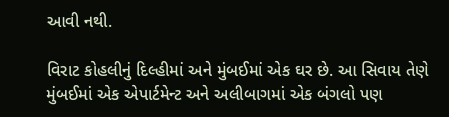આવી નથી.

વિરાટ કોહલીનું દિલ્હીમાં અને મુંબઈમાં એક ઘર છે. આ સિવાય તેણે મુંબઈમાં એક એપાર્ટમેન્ટ અને અલીબાગમાં એક બંગલો પણ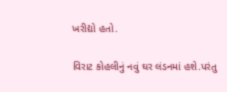ખરીદ્યો હતો.

વિરાટ કોહલીનું નવું ઘર લંડનમાં હશે.પરંતુ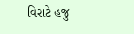વિરાટે હજુ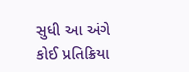સુધી આ અંગે કોઈ પ્રતિક્રિયા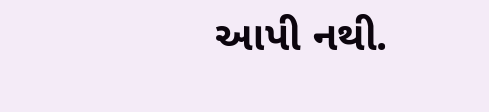આપી નથી.